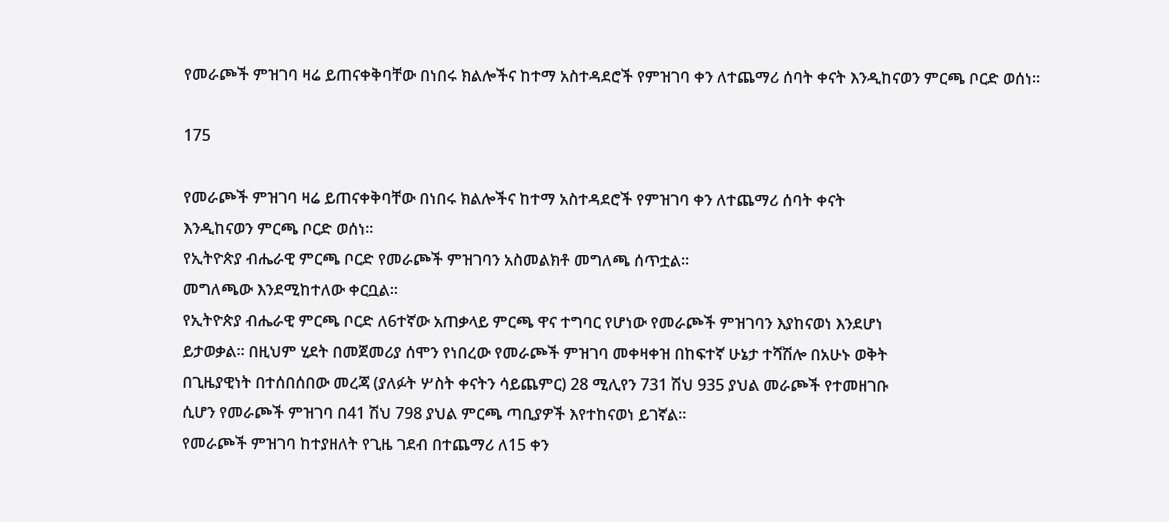የመራጮች ምዝገባ ዛሬ ይጠናቀቅባቸው በነበሩ ክልሎችና ከተማ አስተዳደሮች የምዝገባ ቀን ለተጨማሪ ሰባት ቀናት እንዲከናወን ምርጫ ቦርድ ወሰነ፡፡

175

የመራጮች ምዝገባ ዛሬ ይጠናቀቅባቸው በነበሩ ክልሎችና ከተማ አስተዳደሮች የምዝገባ ቀን ለተጨማሪ ሰባት ቀናት
እንዲከናወን ምርጫ ቦርድ ወሰነ፡፡
የኢትዮጵያ ብሔራዊ ምርጫ ቦርድ የመራጮች ምዝገባን አስመልክቶ መግለጫ ሰጥቷል፡፡
መግለጫው እንደሚከተለው ቀርቧል፡፡
የኢትዮጵያ ብሔራዊ ምርጫ ቦርድ ለ6ተኛው አጠቃላይ ምርጫ ዋና ተግባር የሆነው የመራጮች ምዝገባን እያከናወነ እንደሆነ
ይታወቃል። በዚህም ሂደት በመጀመሪያ ሰሞን የነበረው የመራጮች ምዝገባ መቀዛቀዝ በከፍተኛ ሁኔታ ተሻሽሎ በአሁኑ ወቅት
በጊዜያዊነት በተሰበሰበው መረጃ (ያለፉት ሦስት ቀናትን ሳይጨምር) 28 ሚሊየን 731 ሽህ 935 ያህል መራጮች የተመዘገቡ
ሲሆን የመራጮች ምዝገባ በ41 ሽህ 798 ያህል ምርጫ ጣቢያዎች እየተከናወነ ይገኛል።
የመራጮች ምዝገባ ከተያዘለት የጊዜ ገደብ በተጨማሪ ለ15 ቀን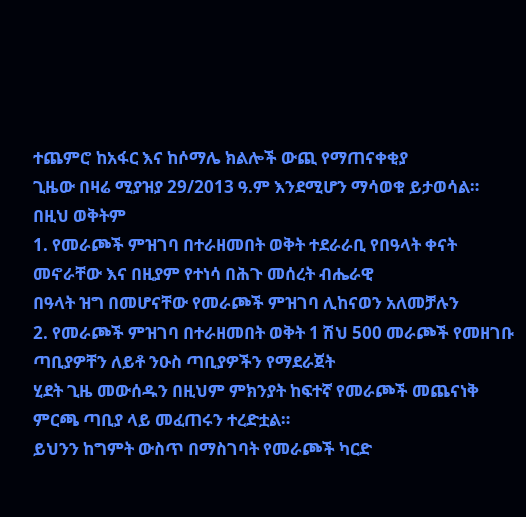ተጨምሮ ከአፋር እና ከሶማሌ ክልሎች ውጪ የማጠናቀቂያ
ጊዜው በዛሬ ሚያዝያ 29/2013 ዓ.ም እንደሚሆን ማሳወቁ ይታወሳል።
በዚህ ወቅትም
1. የመራጮች ምዝገባ በተራዘመበት ወቅት ተደራራቢ የበዓላት ቀናት መኖራቸው እና በዚያም የተነሳ በሕጉ መሰረት ብሔራዊ
በዓላት ዝግ በመሆናቸው የመራጮች ምዝገባ ሊከናወን አለመቻሉን
2. የመራጮች ምዝገባ በተራዘመበት ወቅት 1 ሽህ 500 መራጮች የመዘገቡ ጣቢያዎቸን ለይቶ ንዑስ ጣቢያዎችን የማደራጀት
ሂደት ጊዜ መውሰዱን በዚህም ምክንያት ከፍተኛ የመራጮች መጨናነቅ ምርጫ ጣቢያ ላይ መፈጠሩን ተረድቷል።
ይህንን ከግምት ውስጥ በማስገባት የመራጮች ካርድ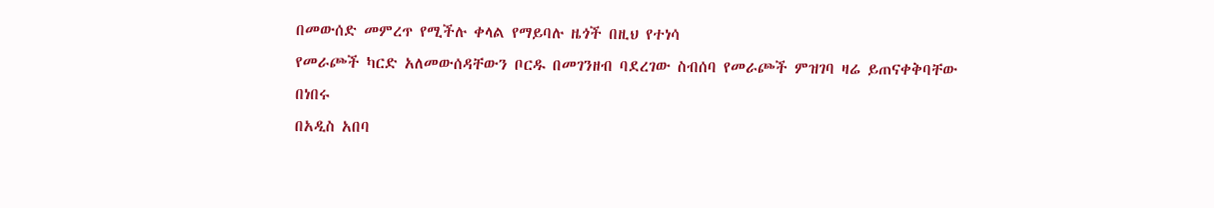በመውሰድ መምረጥ የሚችሉ ቀላል የማይባሉ ዜጎች በዚህ የተነሳ
የመራጮች ካርድ አለመውሰዳቸውን ቦርዱ በመገንዘብ ባደረገው ስብሰባ የመራጮች ምዝገባ ዛሬ ይጠናቀቅባቸው በነበሩ
በአዲስ አበባ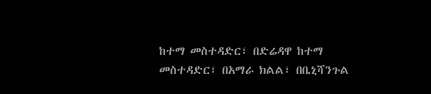ከተማ መስተዳድር፣ በድሬዳዋ ከተማ መስተዳድር፣ በአማራ ክልል፣ በቤኒሻንጉል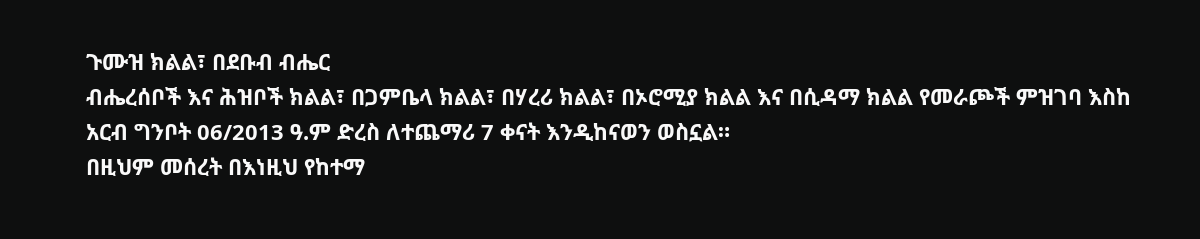ጉሙዝ ክልል፣ በደቡብ ብሔር
ብሔረሰቦች እና ሕዝቦች ክልል፣ በጋምቤላ ክልል፣ በሃረሪ ክልል፣ በኦሮሚያ ክልል እና በሲዳማ ክልል የመራጮች ምዝገባ እስከ
አርብ ግንቦት 06/2013 ዓ.ም ድረስ ለተጨማሪ 7 ቀናት እንዲከናወን ወስኗል።
በዚህም መሰረት በእነዚህ የከተማ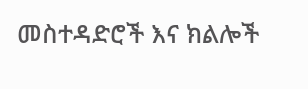መስተዳድሮች እና ክልሎች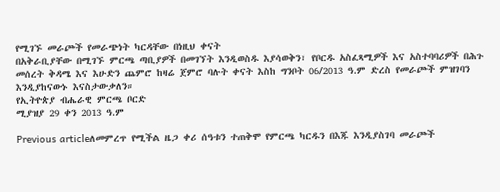የሚገኙ መራጮች የመራጭነት ካርዳቸው በነዚህ ቀናት
በአቅራቢያቸው በሚገኙ ምርጫ ጣቢያዎች በመገኘት እንዲወስዱ እያሳወቅን፣ የቦርዱ አስፈጻሚዎች እና አስተባባሪዎች በሕጉ
መሰረት ቅዳሜ እና እሁድን ጨምሮ ከዛሬ ጀምሮ ባሉት ቀናት እስከ ግንቦት 06/2013 ዓ.ም ድረስ የመራጮች ምዝገባን
እንዲያከናውኑ እናስታውቃለን።
የኢትዮጵያ ብሔራዊ ምርጫ ቦርድ
ሚያዝያ 29 ቀን 2013 ዓ.ም

Previous articleለመምረጥ የሚችል ዜጋ ቀሪ ሰዓቱን ተጠቅሞ የምርጫ ካርዱን በእጁ እንዲያስገባ መራጮች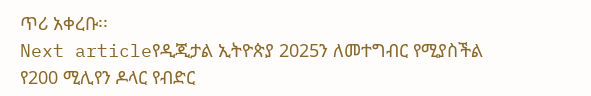ጥሪ አቀረቡ፡፡
Next articleየዲጂታል ኢትዮጵያ 2025ን ለመተግብር የሚያስችል የ200 ሚሊየን ዶላር የብድር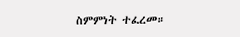ስምምነት ተፈረመ።